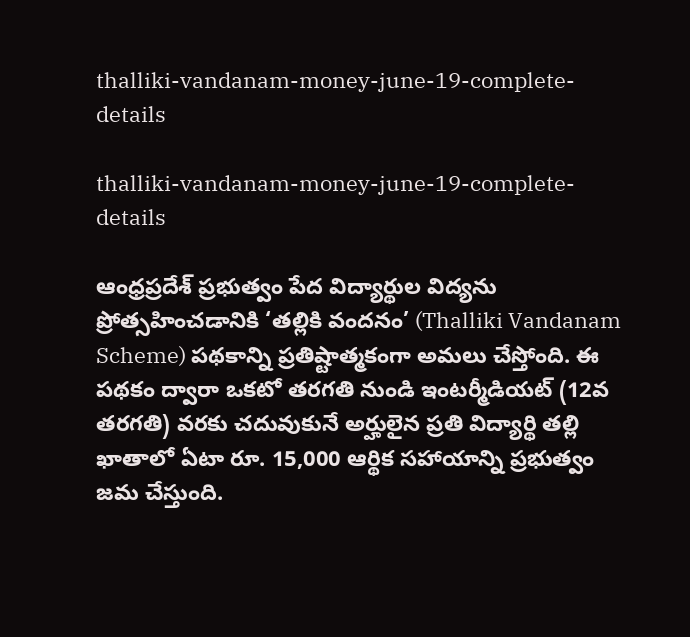thalliki-vandanam-money-june-19-complete-details

thalliki-vandanam-money-june-19-complete-details

ఆంధ్రప్రదేశ్ ప్రభుత్వం పేద విద్యార్థుల విద్యను ప్రోత్సహించడానికి ‘తల్లికి వందనం’ (Thalliki Vandanam Scheme) పథకాన్ని ప్రతిష్టాత్మకంగా అమలు చేస్తోంది. ఈ పథకం ద్వారా ఒకటో తరగతి నుండి ఇంటర్మీడియట్ (12వ తరగతి) వరకు చదువుకునే అర్హులైన ప్రతి విద్యార్థి తల్లి ఖాతాలో ఏటా రూ. 15,000 ఆర్థిక సహాయాన్ని ప్రభుత్వం జమ చేస్తుంది.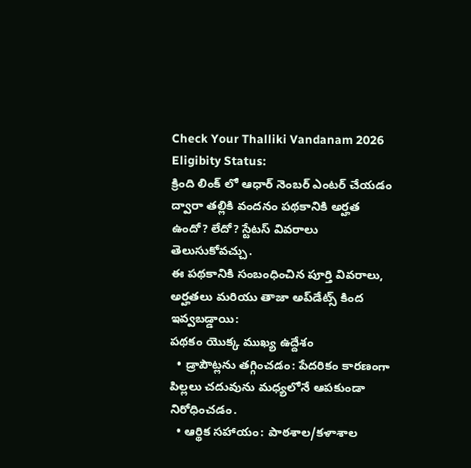Check Your Thalliki Vandanam 2026 Eligibity Status:
క్రింది లింక్ లో ఆధార్ నెంబర్ ఎంటర్ చేయడం ద్వారా తల్లికి వందనం పథకానికి అర్హత ఉందో? లేదో? స్టేటస్ వివరాలు తెలుసుకోవచ్చు.
ఈ పథకానికి సంబంధించిన పూర్తి వివరాలు, అర్హతలు మరియు తాజా అప్‌డేట్స్ కింద ఇవ్వబడ్డాయి:
పథకం యొక్క ముఖ్య ఉద్దేశం
  • డ్రాపౌట్లను తగ్గించడం: పేదరికం కారణంగా పిల్లలు చదువును మధ్యలోనే ఆపకుండా నిరోధించడం.
  • ఆర్థిక సహాయం: పాఠశాల/కళాశాల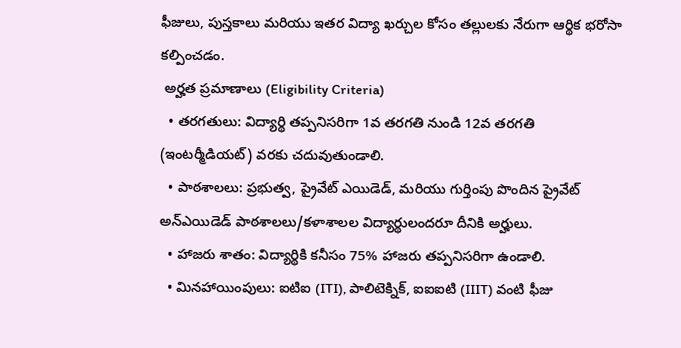ఫీజులు, పుస్తకాలు మరియు ఇతర విద్యా ఖర్చుల కోసం తల్లులకు నేరుగా ఆర్థిక భరోసా కల్పించడం.
 అర్హత ప్రమాణాలు (Eligibility Criteria)
  • తరగతులు: విద్యార్థి తప్పనిసరిగా 1వ తరగతి నుండి 12వ తరగతి (ఇంటర్మీడియట్) వరకు చదువుతుండాలి.
  • పాఠశాలలు: ప్రభుత్వ, ప్రైవేట్ ఎయిడెడ్, మరియు గుర్తింపు పొందిన ప్రైవేట్ అన్‌ఎయిడెడ్ పాఠశాలలు/కళాశాలల విద్యార్థులందరూ దీనికి అర్హులు.
  • హాజరు శాతం: విద్యార్థికి కనీసం 75% హాజరు తప్పనిసరిగా ఉండాలి.
  • మినహాయింపులు: ఐటిఐ (ITI), పాలిటెక్నిక్, ఐఐఐటి (IIIT) వంటి ఫీజు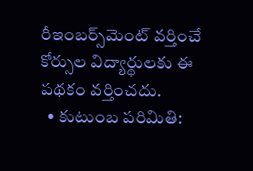రీఇంబర్స్‌మెంట్ వర్తించే కోర్సుల విద్యార్థులకు ఈ పథకం వర్తించదు.
  • కుటుంబ పరిమితి: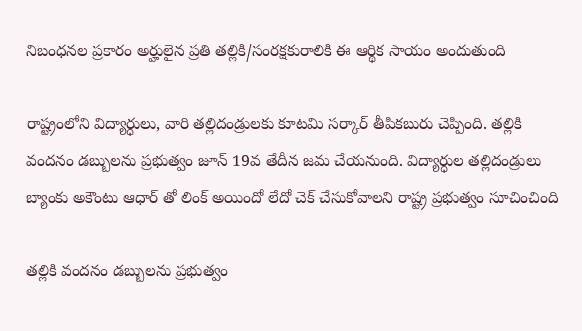నిబంధనల ప్రకారం అర్హులైన ప్రతి తల్లికి/సంరక్షకురాలికి ఈ ఆర్థిక సాయం అందుతుంది

రాష్ట్రంలోని విద్యార్ధులు, వారి తల్లిదండ్రులకు కూటమి సర్కార్ తీపికబురు చెప్పింది. తల్లికి వందనం డబ్బులను ప్రభుత్వం జూన్‌ 19వ తేదీన జమ చేయనుంది. విద్యార్ధుల తల్లిదండ్రులు బ్యాంకు అకౌంటు ఆధార్ తో లింక్ అయిందో లేదో చెక్‌ చేసుకోవాలని రాష్ట్ర ప్రభుత్వం సూచించింది

తల్లికి వందనం డబ్బులను ప్రభుత్వం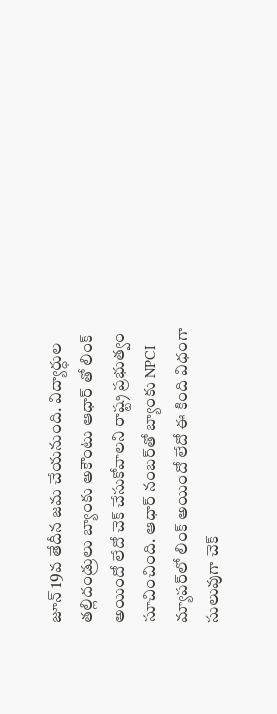జూన్‌ 19వ తేదీన జమ చేయనుంది. విద్యార్ధుల తల్లిదండ్రులు బ్యాంకు అకౌంటు ఆధార్ తో లింక్ అయిందో లేదో చెక్‌ చేసుకోవాలని రాష్ట్ర ప్రభుత్వం సూచించింది. ఆధార్‌ నంబర్‌తో బ్యాంకు NPCI మ్యాపర్‌లో లింక్‌ అయిందో లేదో ఈ కింది విధంగా సులువుగా చెక్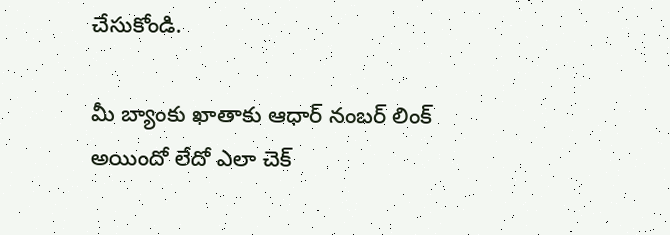చేసుకోండి.

మీ బ్యాంకు ఖాతాకు ఆధార్‌ నంబర్ లింక్‌ అయిందో లేదో ఎలా చెక్‌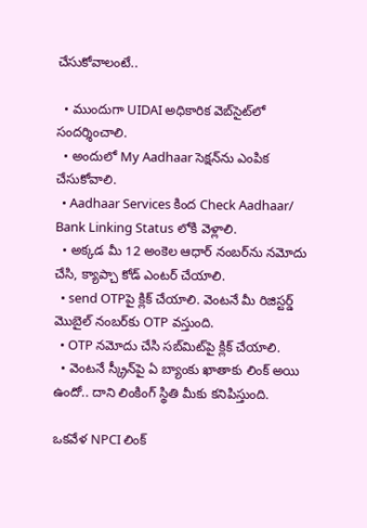చేసుకోవాలంటే..

  • ముందుగా UIDAI అధికారిక వెబ్‌సైట్‌లో సందర్శించాలి.
  • అందులో My Aadhaar సెక్షన్‌ను ఎంపిక చేసుకోవాలి.
  • Aadhaar Services కింద Check Aadhaar/ Bank Linking Status లోకి వెళ్లాలి.
  • అక్కడ మీ 12 అంకెల ఆధార్‌ నంబర్‌ను నమోదు చేసి, క్యాప్చా కోడ్ ఎంటర్‌ చేయాలి.
  • send OTPపై క్లిక్ చేయాలి. వెంటనే మీ రిజిస్టర్డ్‌ మొబైల్‌ నంబర్‌కు OTP వస్తుంది.
  • OTP నమోదు చేసి సబ్‌మిట్‌పై క్లిక్‌ చేయాలి.
  • వెంటనే స్క్రీన్‌పై ఏ బ్యాంకు ఖాతాకు లింక్‌ అయి ఉందో.. దాని లింకింగ్‌ స్థితి మీకు కనిపిస్తుంది.

ఒకవేళ NPCI లింక్‌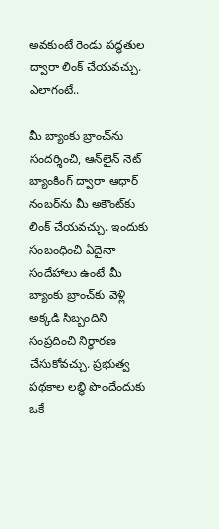అవకుంటే రెండు పద్ధతుల ద్వారా లింక్‌ చేయవచ్చు. ఎలాగంటే..

మీ బ్యాంకు బ్రాంచ్‌ను సందర్శించి, ఆన్‌లైన్ నెట్ బ్యాంకింగ్‌ ద్వారా ఆధార్‌ నంబర్‌ను మీ అకౌంట్‌కు లింక్ చేయవచ్చు. ఇందుకు సంబంధించి ఏదైనా సందేహాలు ఉంటే మీ బ్యాంకు బ్రాంచ్‌కు వెళ్లి అక్కడి సిబ్బందిని సంప్రదించి నిర్ధారణ చేసుకోవచ్చు. ప్రభుత్వ పథకాల లబ్ధి పొందేందుకు ఒకే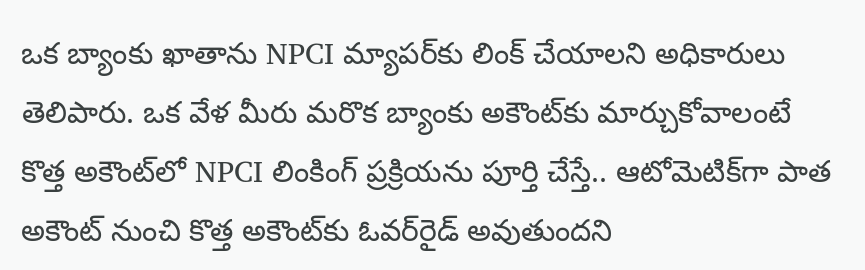ఒక బ్యాంకు ఖాతాను NPCI మ్యాపర్‌కు లింక్‌ చేయాలని అధికారులు తెలిపారు. ఒక వేళ మీరు మరొక బ్యాంకు అకౌంట్‌కు మార్చుకోవాలంటే కొత్త అకౌంట్‌లో NPCI లింకింగ్‌ ప్రక్రియను పూర్తి చేస్తే.. ఆటోమెటిక్‌గా పాత అకౌంట్‌ నుంచి కొత్త అకౌంట్‌కు ఓవర్‌రైడ్‌ అవుతుందని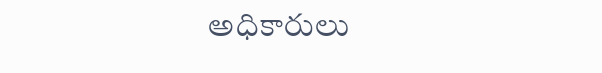అధికారులు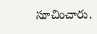సూచించారు.